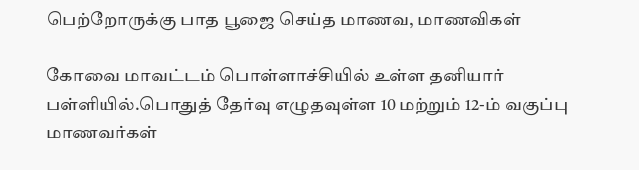பெற்றோருக்கு பாத பூஜை செய்த மாணவ, மாணவிகள்

கோவை மாவட்டம் பொள்ளாச்சியில் உள்ள தனியார் பள்ளியில்.பொதுத் தேர்வு எழுதவுள்ள 10 மற்றும் 12-ம் வகுப்பு மாணவர்கள்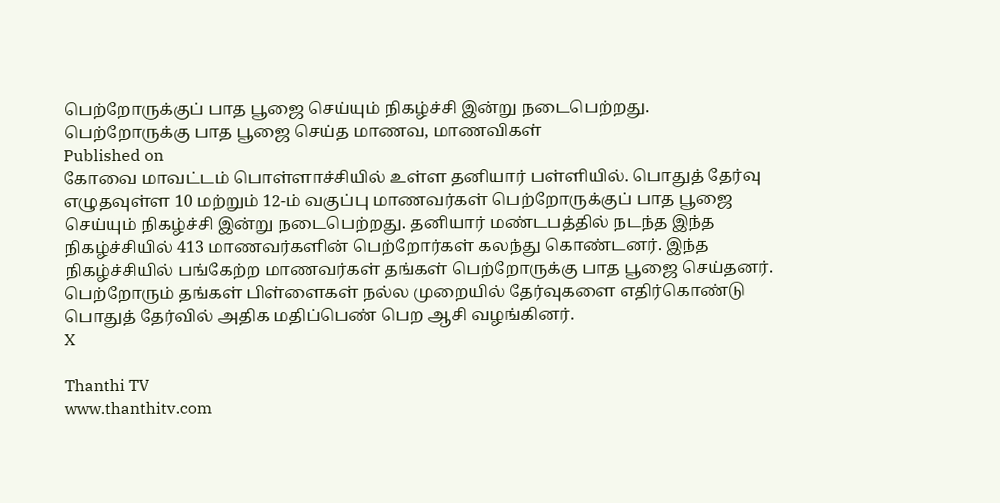பெற்றோருக்குப் பாத பூஜை செய்யும் நிகழ்ச்சி இன்று நடைபெற்றது.
பெற்றோருக்கு பாத பூஜை செய்த மாணவ, மாணவிகள்
Published on
கோவை மாவட்டம் பொள்ளாச்சியில் உள்ள தனியார் பள்ளியில். பொதுத் தேர்வு எழுதவுள்ள 10 மற்றும் 12-ம் வகுப்பு மாணவர்கள் பெற்றோருக்குப் பாத பூஜை செய்யும் நிகழ்ச்சி இன்று நடைபெற்றது. தனியார் மண்டபத்தில் நடந்த இந்த நிகழ்ச்சியில் 413 மாணவர்களின் பெற்றோர்கள் கலந்து கொண்டனர். இந்த நிகழ்ச்சியில் பங்கேற்ற மாணவர்கள் தங்கள் பெற்றோருக்கு பாத பூஜை செய்தனர். பெற்றோரும் தங்கள் பிள்ளைகள் நல்ல முறையில் தேர்வுகளை எதிர்கொண்டு பொதுத் தேர்வில் அதிக மதிப்பெண் பெற ஆசி வழங்கினர்.
X

Thanthi TV
www.thanthitv.com